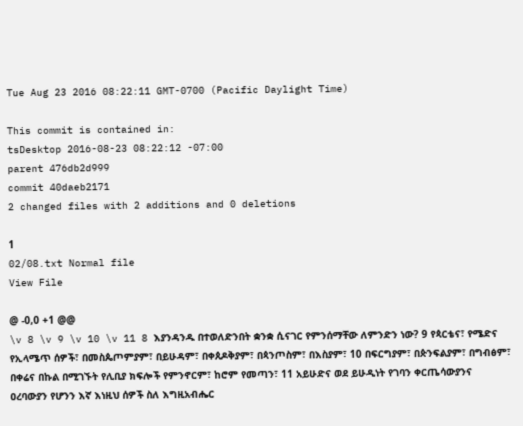Tue Aug 23 2016 08:22:11 GMT-0700 (Pacific Daylight Time)

This commit is contained in:
tsDesktop 2016-08-23 08:22:12 -07:00
parent 476db2d999
commit 40daeb2171
2 changed files with 2 additions and 0 deletions

1
02/08.txt Normal file
View File

@ -0,0 +1 @@
\v 8 \v 9 \v 10 \v 11 8 እያንዳንዱ በተወለድንበት ቋንቋ ሲናገር የምንሰማቸው ለምንድን ነው? 9 የጳርቴና፣ የሜድና የኢላሜጥ ሰዎች፣ በመስጴጦምያም፣ በይሁዳም፣ በቀጰዶቅያም፣ በጳንጦስም፣ በእስያም፣ 10 በፍርግያም፣ በጵንፍልያም፣ በግብፅም፣ በቀሬና በኩል በሚገኙት የሊቢያ ክፍሎች የምንኖርም፣ ከሮም የመጣን፣ 11 አይሁድና ወደ ይሁዲነት የገባን ቀርጤሳውያንና ዐረባውያን የሆንን እኛ እነዚህ ሰዎች ስለ እግዚአብሔር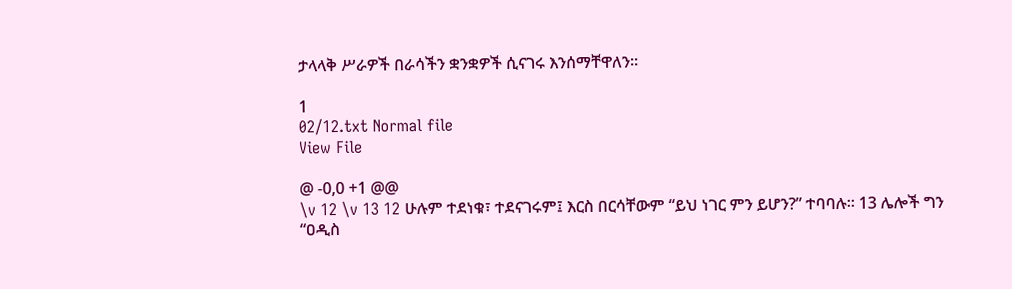ታላላቅ ሥራዎች በራሳችን ቋንቋዎች ሲናገሩ እንሰማቸዋለን።

1
02/12.txt Normal file
View File

@ -0,0 +1 @@
\v 12 \v 13 12 ሁሉም ተደነቁ፣ ተደናገሩም፤ እርስ በርሳቸውም “ይህ ነገር ምን ይሆን?” ተባባሉ። 13 ሌሎች ግን “ዐዲስ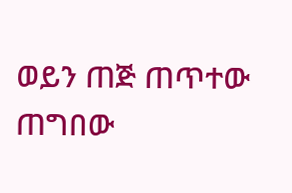ወይን ጠጅ ጠጥተው ጠግበው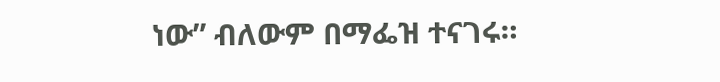ነው” ብለውም በማፌዝ ተናገሩ።